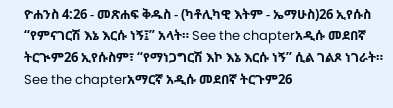ዮሐንስ 4:26 - መጽሐፍ ቅዱስ - (ካቶሊካዊ እትም - ኤማሁስ)26 ኢየሱስ “የምናገርሽ እኔ እርሱ ነኝ፤” አላት። See the chapterአዲሱ መደበኛ ትርጒም26 ኢየሱስም፣ “የማነጋግርሽ እኮ እኔ እርሱ ነኝ” ሲል ገልጾ ነገራት። See the chapterአማርኛ አዲሱ መደበኛ ትርጉም26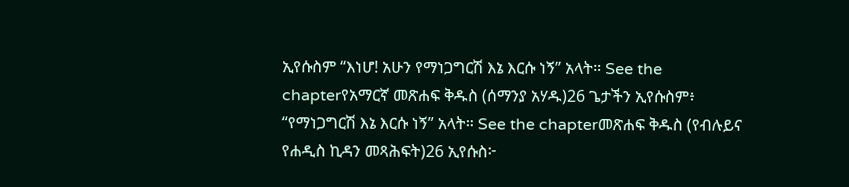ኢየሱስም “እነሆ! አሁን የማነጋግርሽ እኔ እርሱ ነኝ” አላት። See the chapterየአማርኛ መጽሐፍ ቅዱስ (ሰማንያ አሃዱ)26 ጌታችን ኢየሱስም፥ “የማነጋግርሽ እኔ እርሱ ነኝ” አላት። See the chapterመጽሐፍ ቅዱስ (የብሉይና የሐዲስ ኪዳን መጻሕፍት)26 ኢየሱስ፦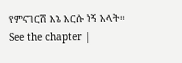የምናገርሽ እኔ እርሱ ነኝ አላት። See the chapter |